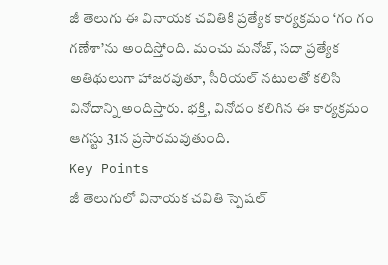జీ తెలుగు ఈ వినాయక చవితికి ప్రత్యేక కార్యక్రమం ‘గం గం గణేశా’ను అందిస్తోంది. మంచు మనోజ్, సదా ప్రత్యేక అతిథులుగా హాజరవుతూ, సీరియల్ నటులతో కలిసి వినోదాన్ని అందిస్తారు. భక్తి, వినోదం కలిగిన ఈ కార్యక్రమం ఆగస్టు 31న ప్రసారమవుతుంది.
Key Points
జీ తెలుగులో వినాయక చవితి స్పెషల్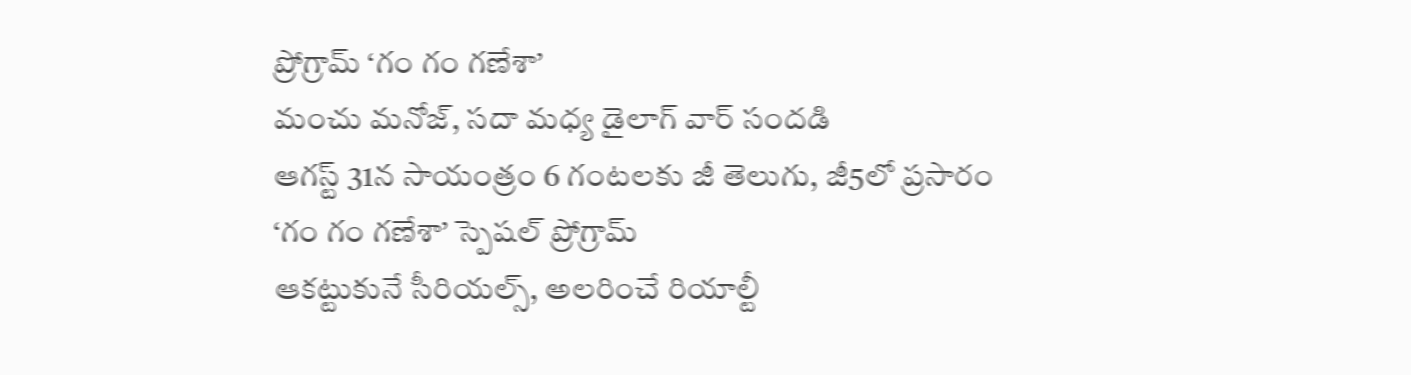ప్రోగ్రామ్ ‘గం గం గణేశా’
మంచు మనోజ్, సదా మధ్య డైలాగ్ వార్ సందడి
ఆగస్ట్ 31న సాయంత్రం 6 గంటలకు జీ తెలుగు, జీ5లో ప్రసారం
‘గం గం గణేశా’ స్పెషల్ ప్రోగ్రామ్
ఆకట్టుకునే సీరియల్స్, అలరించే రియాల్టీ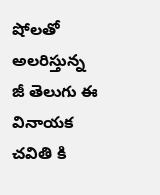షోలతో అలరిస్తున్న జీ తెలుగు ఈ వినాయక చవితి కి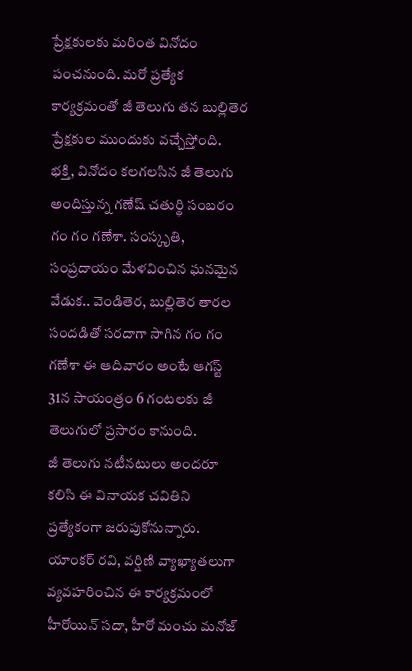ప్రేక్షకులకు మరింత వినోదం పంచనుంది. మరో ప్రత్యేక కార్యక్రమంతో జీ తెలుగు తన బుల్లితెర ప్రేక్షకుల ముందుకు వచ్చేస్తోంది.
భక్తి, వినోదం కలగలసిన జీ తెలుగు అందిస్తున్న గణేష్ చతుర్థి సంబరం గం గం గణేశా. సంస్కృతి, సంప్రదాయం మేళవించిన ఘనమైన వేడుక.. వెండితెర, బుల్లితెర తారల సందడితో సరదాగా సాగిన గం గం గణేశా ఈ ఆదివారం అంటే ఆగస్ట్ 31న సాయంత్రం 6 గంటలకు జీ తెలుగులో ప్రసారం కానుంది.
జీ తెలుగు నటీనటులు అందరూ కలిసి ఈ వినాయక చవితిని ప్రత్యేకంగా జరుపుకోనున్నారు. యాంకర్ రవి, వర్షిణి వ్యాఖ్యాతలుగా వ్యవహరించిన ఈ కార్యక్రమంలో హీరోయిన్ సదా, హీరో మంచు మనోజ్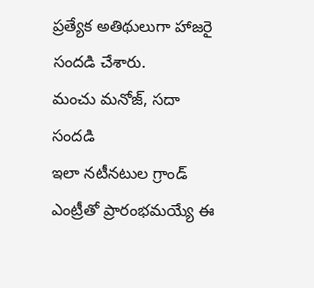ప్రత్యేక అతిథులుగా హాజరై సందడి చేశారు.
మంచు మనోజ్, సదా సందడి
ఇలా నటీనటుల గ్రాండ్ ఎంట్రీతో ప్రారంభమయ్యే ఈ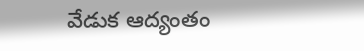వేడుక ఆద్యంతం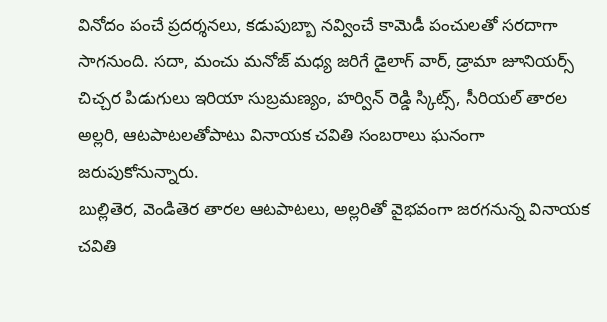వినోదం పంచే ప్రదర్శనలు, కడుపుబ్బా నవ్వించే కామెడీ పంచులతో సరదాగా సాగనుంది. సదా, మంచు మనోజ్ మధ్య జరిగే డైలాగ్ వార్, డ్రామా జూనియర్స్ చిచ్చర పిడుగులు ఇరియా సుబ్రమణ్యం, హర్విన్ రెడ్డి స్కిట్స్, సీరియల్ తారల అల్లరి, ఆటపాటలతోపాటు వినాయక చవితి సంబరాలు ఘనంగా జరుపుకోనున్నారు.
బుల్లితెర, వెండితెర తారల ఆటపాటలు, అల్లరితో వైభవంగా జరగనున్న వినాయక చవితి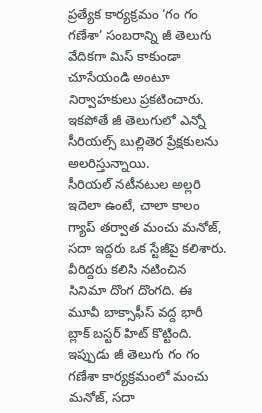ప్రత్యేక కార్యక్రమం ‘గం గం గణేశా’ సంబరాన్ని జీ తెలుగు వేదికగా మిస్ కాకుండా చూసేయండి అంటూ నిర్వాహకులు ప్రకటించారు. ఇకపోతే జీ తెలుగులో ఎన్నో సీరియల్స్ బుల్లితెర ప్రేక్షకులను అలరిస్తున్నాయి.
సీరియల్ నటీనటుల అల్లరి
ఇదెలా ఉంటే, చాలా కాలం గ్యాప్ తర్వాత మంచు మనోజ్, సదా ఇద్దరు ఒక స్టేజీపై కలిశారు. వీరిద్దరు కలిసి నటించిన సినిమా దొంగ దొంగది. ఈ మూవీ బాక్సాఫీస్ వద్ద భారీ బ్లాక్ బస్టర్ హిట్ కొట్టింది. ఇప్పుడు జీ తెలుగు గం గం గణేశా కార్యక్రమంలో మంచు మనోజ్, సదా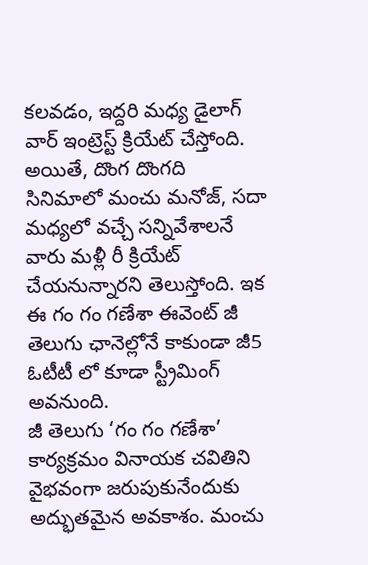కలవడం, ఇద్దరి మధ్య డైలాగ్ వార్ ఇంట్రెస్ట్ క్రియేట్ చేస్తోంది.
అయితే, దొంగ దొంగది సినిమాలో మంచు మనోజ్, సదా మధ్యలో వచ్చే సన్నివేశాలనే వారు మళ్లీ రీ క్రియేట్ చేయనున్నారని తెలుస్తోంది. ఇక ఈ గం గం గణేశా ఈవెంట్ జీ తెలుగు ఛానెల్లోనే కాకుండా జీ5 ఓటీటీ లో కూడా స్ట్రీమింగ్ అవనుంది.
జీ తెలుగు ‘గం గం గణేశా’ కార్యక్రమం వినాయక చవితిని వైభవంగా జరుపుకునేందుకు అద్భుతమైన అవకాశం. మంచు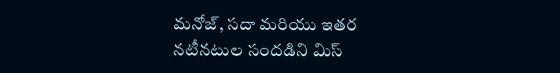మనోజ్, సదా మరియు ఇతర నటీనటుల సందడిని మిస్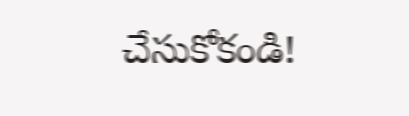చేసుకోకండి!